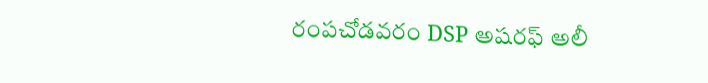రంపచోడవరం DSP అషరఫ్ అలీ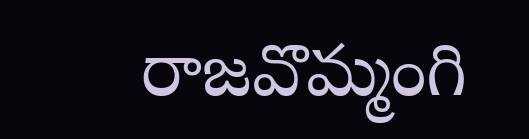రాజవొమ్మంగి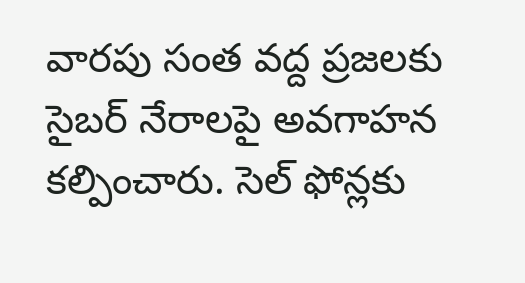వారపు సంత వద్ద ప్రజలకు సైబర్ నేరాలపై అవగాహన కల్పించారు. సెల్ ఫోన్లకు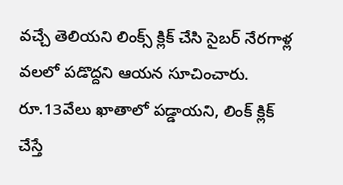వచ్చే తెలియని లింక్స్ క్లిక్ చేసి సైబర్ నేరగాళ్ల వలలో పడొద్దని ఆయన సూచించారు. రూ.13వేలు ఖాతాలో పడ్డాయని, లింక్ క్లిక్ చేస్తే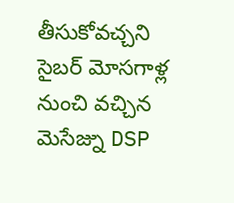తీసుకోవచ్చని సైబర్ మోసగాళ్ల నుంచి వచ్చిన మెసేజ్ను DSP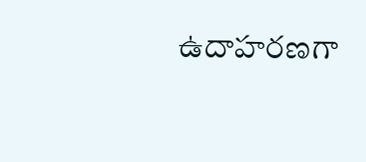ఉదాహరణగా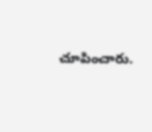చూపించారు.